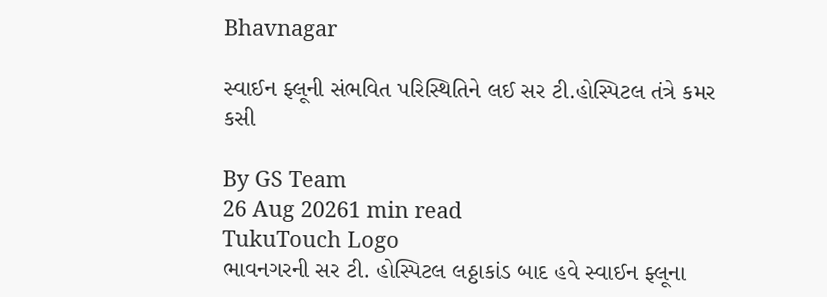Bhavnagar

સ્વાઈન ફ્લૂની સંભવિત પરિસ્થિતિને લઈ સર ટી.હોસ્પિટલ તંત્રે કમર કસી

By GS Team
26 Aug 20261 min read
TukuTouch Logo
ભાવનગરની સર ટી. હોસ્પિટલ લઠ્ઠાકાંડ બાદ હવે સ્વાઈન ફ્લૂના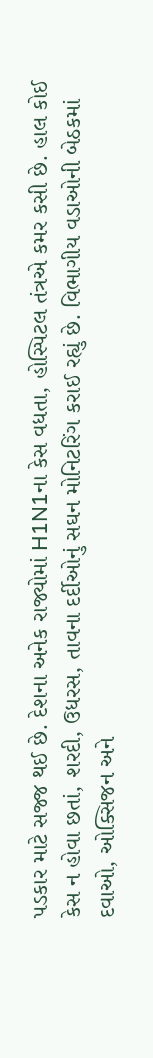પડકાર માટે સજ્જ થઈ છે. દેશના અનેક રાજ્યોમાં H1N1ના કેસ વધતા, હોસ્પિટલ તંત્રએ કમર કસી છે. હાલ કોઈ કેસ ન હોવા છતાં, શરદી, ઉધરસ, તાવના દર્દીઓનું સઘન મોનિટરિંગ કરાઈ રહ્યું છે. વિભાગીય વડાઓની બેઠકમાં દવાઓ, ઓક્સિજન અને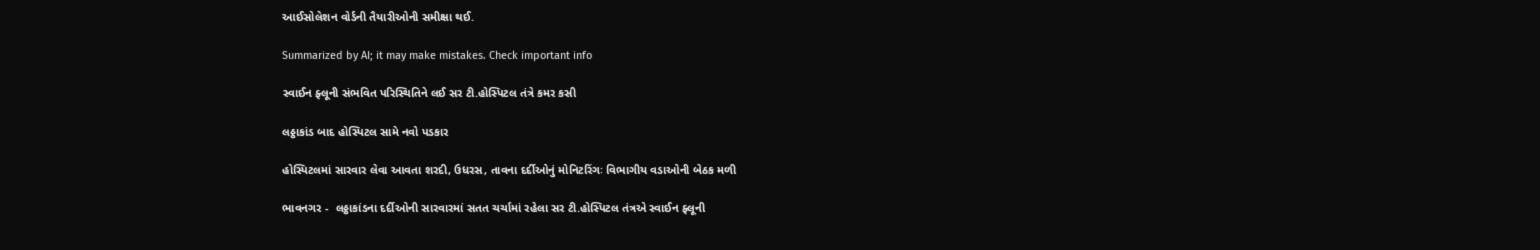આઈસોલેશન વોર્ડની તૈયારીઓની સમીક્ષા થઈ.

Summarized by AI; it may make mistakes. Check important info

સ્વાઈન ફ્લૂની સંભવિત પરિસ્થિતિને લઈ સર ટી.હોસ્પિટલ તંત્રે કમર કસી

લઠ્ઠાકાંડ બાદ હોસ્પિટલ સામે નવો પડકાર

હોસ્પિટલમાં સારવાર લેવા આવતા શરદી, ઉધરસ, તાવના દર્દીઓનું મોનિટરિંગઃ વિભાગીય વડાઓની બેઠક મળી

ભાવનગર -  લઠ્ઠાકાંડના દર્દીઓની સારવારમાં સતત ચર્ચામાં રહેલા સર ટી.હોસ્પિટલ તંત્રએ સ્વાઈન ફ્લૂની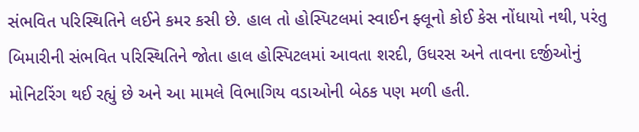સંભવિત પરિસ્થિતિને લઈને કમર કસી છે. હાલ તો હોસ્પિટલમાં સ્વાઈન ફ્લૂનો કોઈ કેસ નોંધાયો નથી, પરંતુ બિમારીની સંભવિત પરિસ્થિતિને જોતા હાલ હોસ્પિટલમાં આવતા શરદી, ઉધરસ અને તાવના દર્જીઓનું મોનિટરિંગ થઈ રહ્યું છે અને આ મામલે વિભાગિય વડાઓની બેઠક પણ મળી હતી.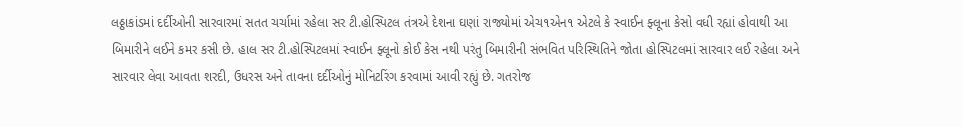લઠ્ઠાકાંડમાં દર્દીઓની સારવારમાં સતત ચર્ચામાં રહેલા સર ટી.હોસ્પિટલ તંત્રએ દેશના ઘણાં રાજ્યોમાં એચ૧એન૧ એટલે કે સ્વાઈન ફ્લૂના કેસો વધી રહ્યાં હોવાથી આ બિમારીને લઈને કમર કસી છે. હાલ સર ટી.હોસ્પિટલમાં સ્વાઈન ફ્લૂનો કોઈ કેસ નથી પરંતુ બિમારીની સંભવિત પરિસ્થિતિને જોતા હોસ્પિટલમાં સારવાર લઈ રહેલા અને સારવાર લેવા આવતા શરદી, ઉધરસ અને તાવના દર્દીઓનું મોનિટરિંગ કરવામાં આવી રહ્યું છે. ગતરોજ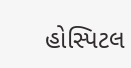હોસ્પિટલ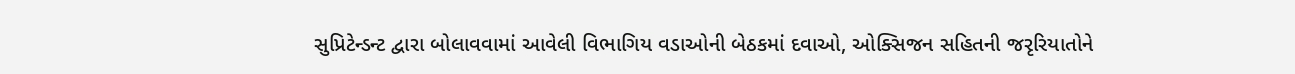સુપ્રિટેન્ડન્ટ દ્વારા બોલાવવામાં આવેલી વિભાગિય વડાઓની બેઠકમાં દવાઓ, ઓક્સિજન સહિતની જરૃરિયાતોને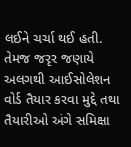લઈને ચર્ચા થઈ હતી. તેમજ જરૃર જણાયે અલગથી આઈસોલેશન વોર્ડ તૈયાર કરવા મુદ્દે તથા તૈયારીઓ અંગે સમિક્ષા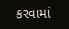કરવામાં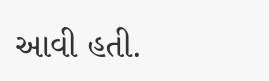આવી હતી.